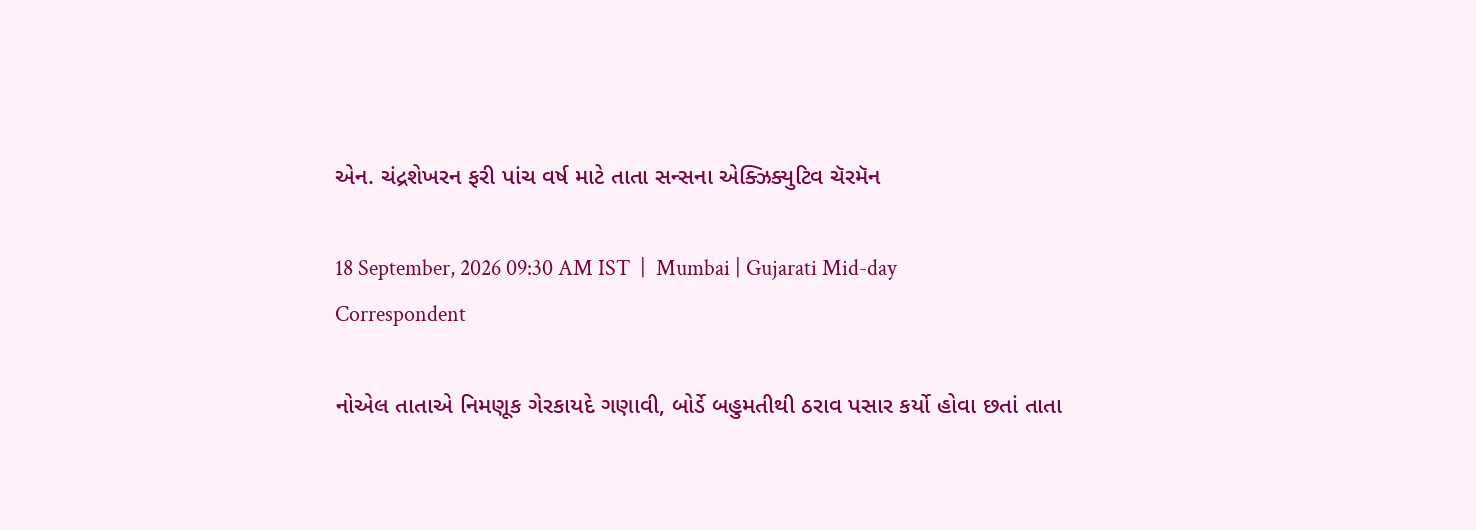એન. ચંદ્રશેખરન ફરી પાંચ વર્ષ માટે તાતા સન્સના એ‌ક્ઝિક્યુ‌ટિવ ચૅરમૅન

18 September, 2026 09:30 AM IST  |  Mumbai | Gujarati Mid-day Correspondent

નોએલ તાતાએ નિમણૂક ગેરકાયદે ગણાવી, બોર્ડે બહુમતીથી ઠરાવ પસાર કર્યો હોવા છતાં તાતા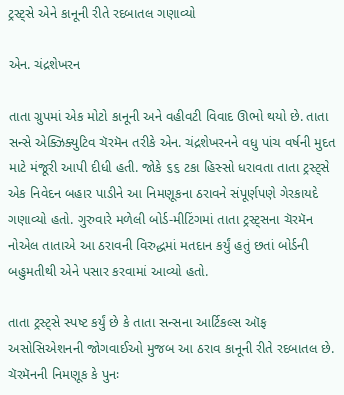ટ્રસ્ટ્સે એને કાનૂની રીતે રદબાતલ ગણાવ્યો

એન. ચંદ્રશેખરન

તાતા ગ્રુપમાં એક મોટો કાનૂની અને વહીવટી વિવાદ ઊભો થયો છે. તાતા સન્સે એક્ઝિક્યુટિવ ચૅરમૅન તરીકે એન. ચંદ્રશેખરનને વધુ પાંચ વર્ષની મુદત માટે મંજૂરી આપી દીધી હતી. જોકે ૬૬ ટકા હિસ્સો ધરાવતા તાતા ટ્રસ્ટ્સે એક નિવેદન બહાર પાડીને આ નિમણૂકના ઠરાવને સંપૂર્ણપણે ગેરકાયદે ગણાવ્યો હતો. ગુરુવારે મળેલી બોર્ડ-મીટિંગમાં તાતા ટ્રસ્ટ્સના ચૅરમૅન નોએલ તાતાએ આ ઠરાવની વિરુદ્ધમાં મતદાન કર્યું હતું છતાં બોર્ડની બહુમતીથી એને પસાર કરવામાં આવ્યો હતો.

તાતા ટ્રસ્ટ્સે સ્પષ્ટ કર્યું છે કે તાતા સન્સના આર્ટિકલ્સ ઑફ અસોસિએશનની જોગવાઈઓ મુજબ આ ઠરાવ કાનૂની રીતે રદબાતલ છે. ચૅરમૅનની નિમણૂક કે પુનઃ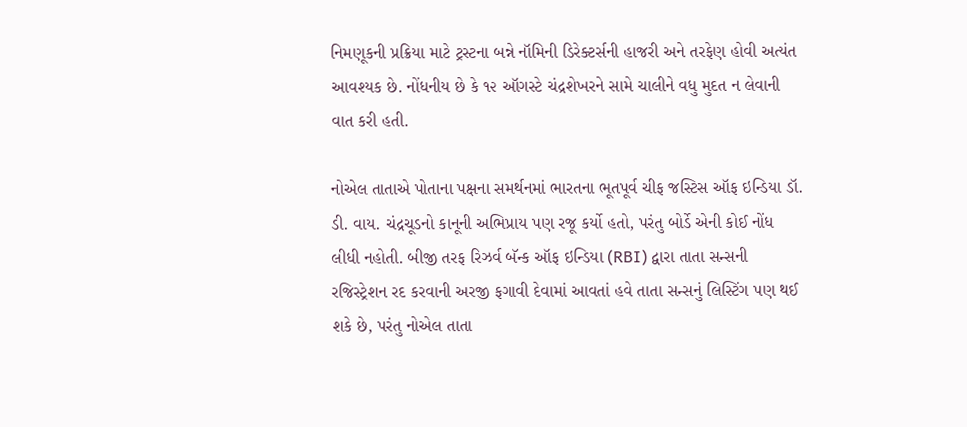નિમણૂકની પ્રક્રિયા માટે ટ્રસ્ટના બન્ને નૉમિની ડિરેક્ટર્સની હાજરી અને તરફેણ હોવી અત્યંત આવશ્યક છે. નોંધનીય છે કે ૧૨ ઑગસ્ટે ચંદ્રશેખરને સામે ચાલીને વધુ મુદત ન લેવાની વાત કરી હતી.

નોએલ તાતાએ પોતાના પક્ષના સમર્થનમાં ભારતના ભૂતપૂર્વ ચીફ જસ્ટિસ ઑફ ઇન્ડિયા ડૉ. ડી. વાય. ચંદ્રચૂડનો કાનૂની અભિપ્રાય પણ રજૂ કર્યો હતો, પરંતુ બોર્ડે એની કોઈ નોંધ લીધી નહોતી. બીજી તરફ રિઝર્વ બૅન્ક ઑફ ઇન્ડિયા (RBI) દ્વારા તાતા સન્સની રજિસ્ટ્રેશન રદ કરવાની અરજી ફગાવી દેવામાં આવતાં હવે તાતા સન્સનું લિસ્ટિંગ પણ થઈ શકે છે, પરંતુ નોએલ તાતા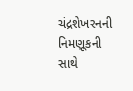ચંદ્રશેખરનની નિમણૂકની સાથે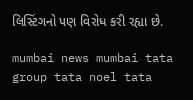લિસ્ટિંગનો પણ વિરોધ કરી રહ્યા છે.

mumbai news mumbai tata group tata noel tata